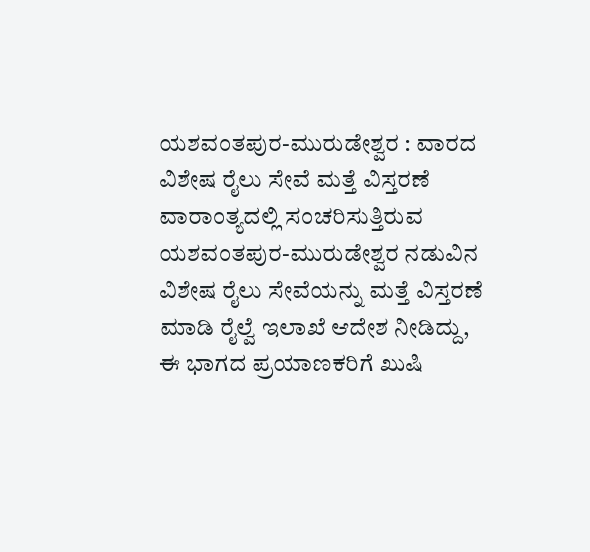ಯಶವಂತಪುರ-ಮುರುಡೇಶ್ವರ : ವಾರದ ವಿಶೇಷ ರೈಲು ಸೇವೆ ಮತ್ತೆ ವಿಸ್ತರಣೆ
ವಾರಾಂತ್ಯದಲ್ಲಿ ಸಂಚರಿಸುತ್ತಿರುವ ಯಶವಂತಪುರ-ಮುರುಡೇಶ್ವರ ನಡುವಿನ ವಿಶೇಷ ರೈಲು ಸೇವೆಯನ್ನು ಮತ್ತೆ ವಿಸ್ತರಣೆ ಮಾಡಿ ರೈಲ್ವೆ ಇಲಾಖೆ ಆದೇಶ ನೀಡಿದ್ದು, ಈ ಭಾಗದ ಪ್ರಯಾಣಕರಿಗೆ ಖುಷಿ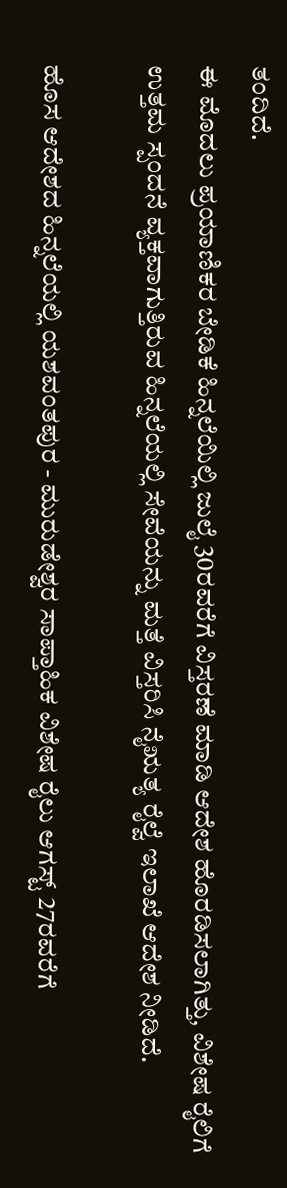ತಂದಿದೆ.
ಈ ಮೊದಲು ಪ್ರಯಾಣಿಕರ ಬೇಡಿಕೆ ಹಿನ್ನಲೆಯಿಲ್ಲಿ ಜುಲೈ 30ರವರೆಗೆ ವಿಸ್ತರಣೆ ಮಾಡಿ ಆದೇಶ ಹೊರಡಿಸಲಾಗಿತ್ತು, ವಿಶೇಷ ರೈಲಿಗೆ ಉತ್ತಮ ಸ್ಪಂದನೆ ವ್ಯಕ್ತವಾಗುತ್ತಿರುವ ಹಿನ್ನಲೆಯಲ್ಲಿ ಸೇವೆಯನ್ನು ಮತ್ತೆ ವಿಸ್ತರಿಸಿ ನೈಋತ್ಯ ರೈಲ್ವೆ ಇಲಾಖೆ ಆದೇಶ ನೀಡಿದೆ.

ಹೊಸ ಆದೇಶದ ಹಿನ್ನಲೆಯಲ್ಲಿ ಯಶವಂತಪುರ - ಮುರುಡೇಶ್ವರ ಸಾಪ್ತಾಹಿಕ ವಿಶೇಷ ರೈಲು ಆಗಸ್ಟ್ 27ರವರೆಗೆ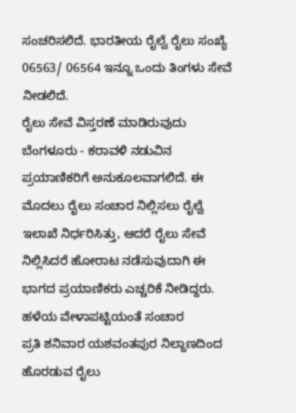ಸಂಚರಿಸಲಿದೆ. ಭಾರತೀಯ ರೈಲ್ವೆ ರೈಲು ಸಂಖ್ಯೆ 06563/ 06564 ಇನ್ನೂ ಒಂದು ತಿಂಗಳು ಸೇವೆ ನೀಡಲಿದೆ.
ರೈಲು ಸೇವೆ ವಿಸ್ತರಣೆ ಮಾಡಿರುವುದು ಬೆಂಗಳೂರು - ಕರಾವಳಿ ನಡುವಿನ ಪ್ರಯಾಣಿಕರಿಗೆ ಅನುಕೂಲವಾಗಲಿದೆ. ಈ ಮೊದಲು ರೈಲು ಸಂಚಾರ ನಿಲ್ಲಿಸಲು ರೈಲ್ವೆ ಇಲಾಖೆ ನಿರ್ಧರಿಸಿತ್ತು, ಆದರೆ ರೈಲು ಸೇವೆ ನಿಲ್ಲಿಸಿದರೆ ಹೋರಾಟ ನಡೆಸುವುದಾಗಿ ಈ ಭಾಗದ ಪ್ರಯಾಣಿಕರು ಎಚ್ಚರಿಕೆ ನೀಡಿದ್ದರು.
ಹಳೆಯ ವೇಳಾಪಟ್ಟಿಯಂತೆ ಸಂಚಾರ
ಪ್ರತಿ ಶನಿವಾರ ಯಶವಂತಪುರ ನಿಲ್ದಾಣದಿಂದ ಹೊರಡುವ ರೈಲು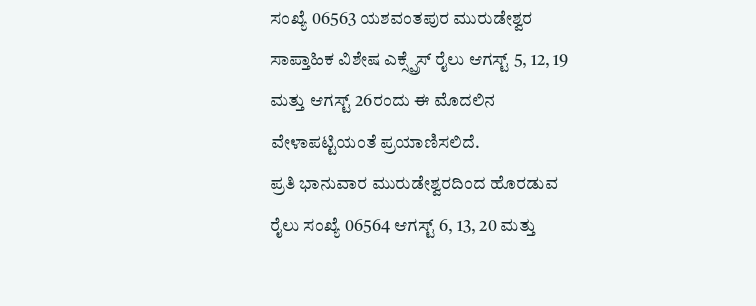ಸಂಖ್ಯೆ 06563 ಯಶವಂತಪುರ ಮುರುಡೇಶ್ವರ ಸಾಪ್ತಾಹಿಕ ವಿಶೇಷ ಎಕ್ಸ್ಪ್ರೆಸ್ ರೈಲು ಆಗಸ್ಟ್ 5, 12, 19 ಮತ್ತು ಆಗಸ್ಟ್ 26ರಂದು ಈ ಮೊದಲಿನ ವೇಳಾಪಟ್ಟಿಯಂತೆ ಪ್ರಯಾಣಿಸಲಿದೆ.
ಪ್ರತಿ ಭಾನುವಾರ ಮುರುಡೇಶ್ವರದಿಂದ ಹೊರಡುವ ರೈಲು ಸಂಖ್ಯೆ 06564 ಆಗಸ್ಟ್ 6, 13, 20 ಮತ್ತು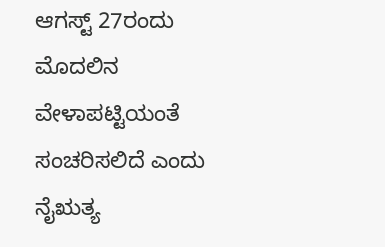ಆಗಸ್ಟ್ 27ರಂದು ಮೊದಲಿನ ವೇಳಾಪಟ್ಟಿಯಂತೆ ಸಂಚರಿಸಲಿದೆ ಎಂದು ನೈಋತ್ಯ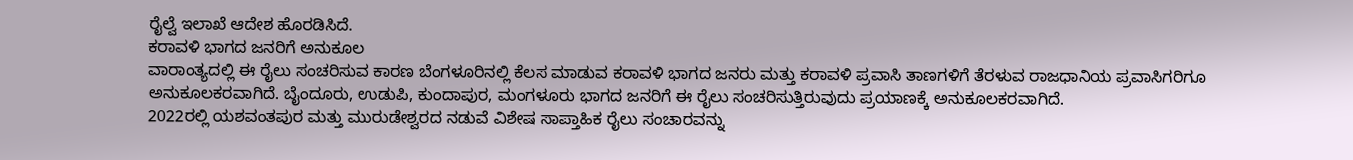ರೈಲ್ವೆ ಇಲಾಖೆ ಆದೇಶ ಹೊರಡಿಸಿದೆ.
ಕರಾವಳಿ ಭಾಗದ ಜನರಿಗೆ ಅನುಕೂಲ
ವಾರಾಂತ್ಯದಲ್ಲಿ ಈ ರೈಲು ಸಂಚರಿಸುವ ಕಾರಣ ಬೆಂಗಳೂರಿನಲ್ಲಿ ಕೆಲಸ ಮಾಡುವ ಕರಾವಳಿ ಭಾಗದ ಜನರು ಮತ್ತು ಕರಾವಳಿ ಪ್ರವಾಸಿ ತಾಣಗಳಿಗೆ ತೆರಳುವ ರಾಜಧಾನಿಯ ಪ್ರವಾಸಿಗರಿಗೂ ಅನುಕೂಲಕರವಾಗಿದೆ. ಬೈಂದೂರು, ಉಡುಪಿ, ಕುಂದಾಪುರ, ಮಂಗಳೂರು ಭಾಗದ ಜನರಿಗೆ ಈ ರೈಲು ಸಂಚರಿಸುತ್ತಿರುವುದು ಪ್ರಯಾಣಕ್ಕೆ ಅನುಕೂಲಕರವಾಗಿದೆ.
2022ರಲ್ಲಿ ಯಶವಂತಪುರ ಮತ್ತು ಮುರುಡೇಶ್ವರದ ನಡುವೆ ವಿಶೇಷ ಸಾಪ್ತಾಹಿಕ ರೈಲು ಸಂಚಾರವನ್ನು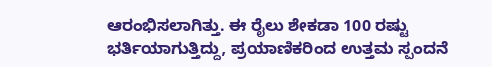ಆರಂಭಿಸಲಾಗಿತ್ತು. ಈ ರೈಲು ಶೇಕಡಾ 100 ರಷ್ಟು ಭರ್ತಿಯಾಗುತ್ತಿದ್ದು, ಪ್ರಯಾಣಿಕರಿಂದ ಉತ್ತಮ ಸ್ಪಂದನೆ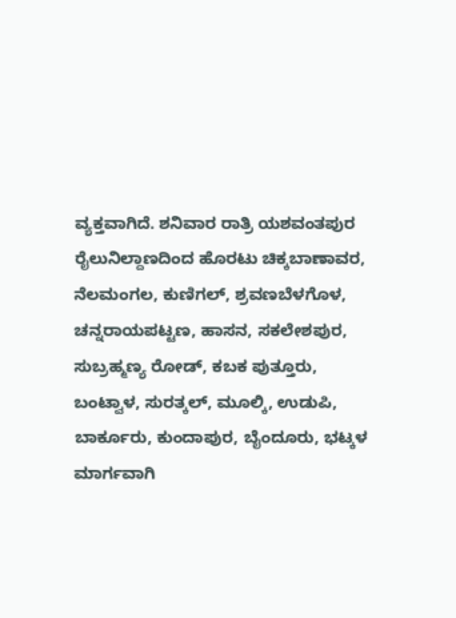ವ್ಯಕ್ತವಾಗಿದೆ. ಶನಿವಾರ ರಾತ್ರಿ ಯಶವಂತಪುರ ರೈಲುನಿಲ್ದಾಣದಿಂದ ಹೊರಟು ಚಿಕ್ಕಬಾಣಾವರ, ನೆಲಮಂಗಲ, ಕುಣಿಗಲ್, ಶ್ರವಣಬೆಳಗೊಳ, ಚನ್ನರಾಯಪಟ್ಟಣ, ಹಾಸನ, ಸಕಲೇಶಪುರ, ಸುಬ್ರಹ್ಮಣ್ಯ ರೋಡ್, ಕಬಕ ಪುತ್ತೂರು, ಬಂಟ್ವಾಳ, ಸುರತ್ಕಲ್, ಮೂಲ್ಕಿ, ಉಡುಪಿ, ಬಾರ್ಕೂರು, ಕುಂದಾಪುರ, ಬೈಂದೂರು, ಭಟ್ಕಳ ಮಾರ್ಗವಾಗಿ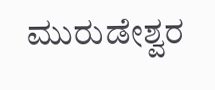ಮುರುಡೇಶ್ವರ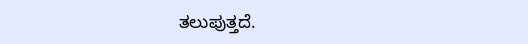ತಲುಪುತ್ತದೆ.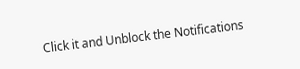Click it and Unblock the Notifications